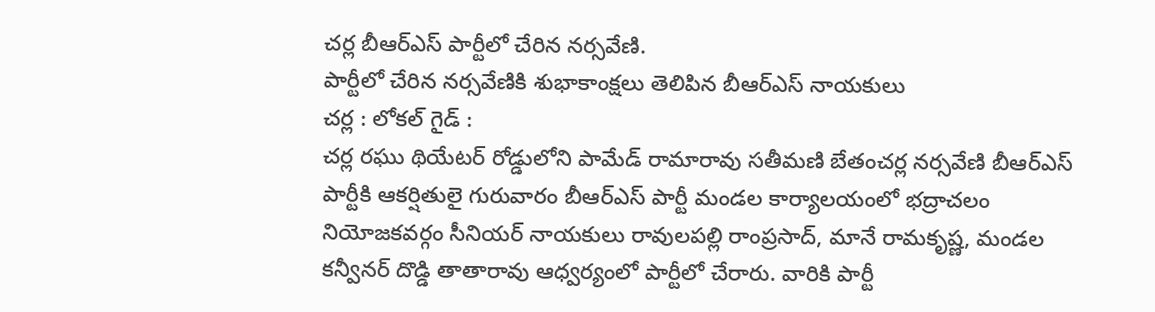చర్ల బీఆర్ఎస్ పార్టీలో చేరిన నర్సవేణి.
పార్టీలో చేరిన నర్సవేణికి శుభాకాంక్షలు తెలిపిన బీఆర్ఎస్ నాయకులు
చర్ల : లోకల్ గైడ్ :
చర్ల రఘు థియేటర్ రోడ్డులోని పామేడ్ రామారావు సతీమణి బేతంచర్ల నర్సవేణి బీఆర్ఎస్ పార్టీకి ఆకర్షితులై గురువారం బీఆర్ఎస్ పార్టీ మండల కార్యాలయంలో భద్రాచలం నియోజకవర్గం సీనియర్ నాయకులు రావులపల్లి రాంప్రసాద్, మానే రామకృష్ణ, మండల కన్వీనర్ దొడ్డి తాతారావు ఆధ్వర్యంలో పార్టీలో చేరారు. వారికి పార్టీ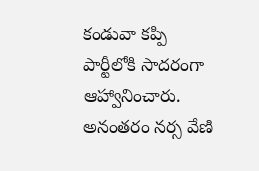కండువా కప్పి పార్టీలోకి సాదరంగా ఆహ్వానించారు. అనంతరం నర్స వేణి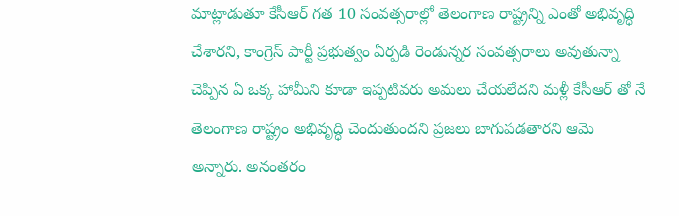మాట్లాడుతూ కేసీఆర్ గత 10 సంవత్సరాల్లో తెలంగాణ రాష్ట్రన్ని ఎంతో అభివృద్ధి చేశారని, కాంగ్రెస్ పార్టీ ప్రభుత్వం ఏర్పడి రెండున్నర సంవత్సరాలు అవుతున్నా చెప్పిన ఏ ఒక్క హామీని కూడా ఇప్పటివరు అమలు చేయలేదని మళ్లీ కేసీఆర్ తో నే తెలంగాణ రాష్ట్రం అభివృద్ధి చెందుతుందని ప్రజలు బాగుపడతారని ఆమె అన్నారు. అనంతరం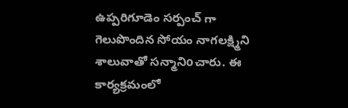ఉప్పరిగూడెం సర్పంచ్ గా గెలుపొందిన సోయం నాగలక్ష్మిని శాలువాతో సన్మానిoచారు. ఈ కార్యక్రమంలో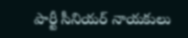పార్టీ సీనియర్ నాయకులు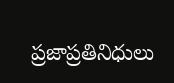ప్రజాప్రతినిధులు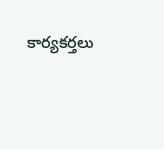కార్యకర్తలు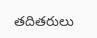తదితరులు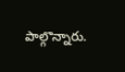పాల్గొన్నారు.